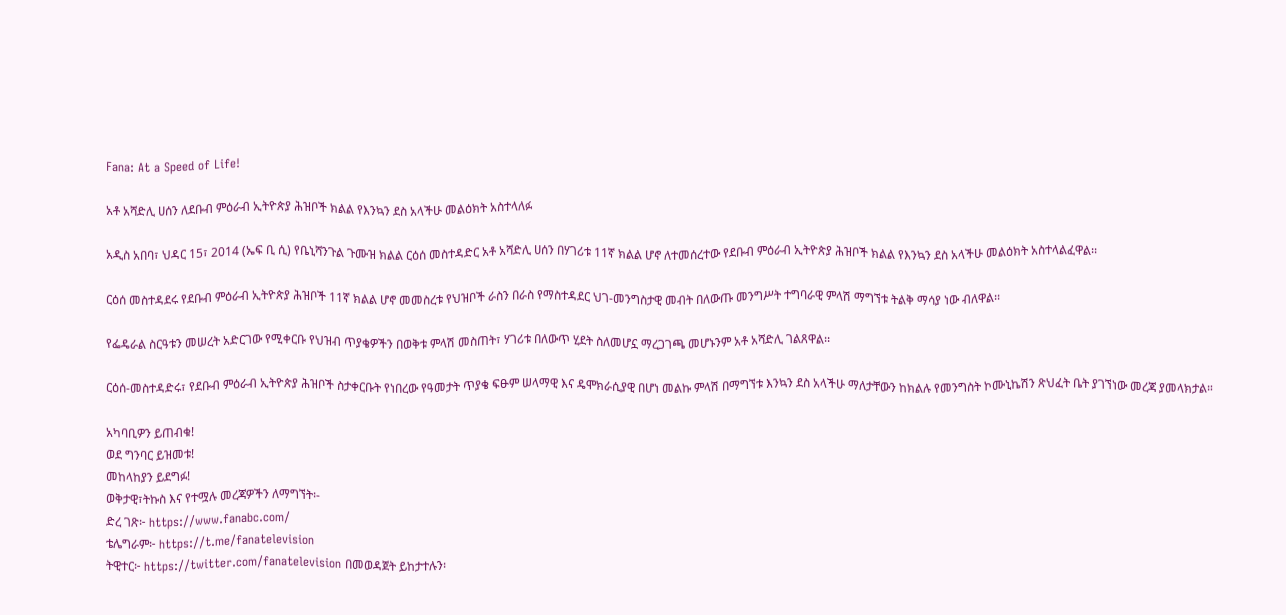Fana: At a Speed of Life!

አቶ አሻድሊ ሀሰን ለደቡብ ምዕራብ ኢትዮጵያ ሕዝቦች ክልል የእንኳን ደስ አላችሁ መልዕክት አስተላለፉ

አዲስ አበባ፣ ህዳር 15፣ 2014 (ኤፍ ቢ ሲ) የቤኒሻንጉል ጉሙዝ ክልል ርዕሰ መስተዳድር አቶ አሻድሊ ሀሰን በሃገሪቱ 11ኛ ክልል ሆኖ ለተመሰረተው የደቡብ ምዕራብ ኢትዮጵያ ሕዝቦች ክልል የእንኳን ደስ አላችሁ መልዕክት አስተላልፈዋል፡፡

ርዕሰ መስተዳደሩ የደቡብ ምዕራብ ኢትዮጵያ ሕዝቦች 11ኛ ክልል ሆኖ መመስረቱ የህዝቦች ራስን በራስ የማስተዳደር ህገ-መንግስታዊ መብት በለውጡ መንግሥት ተግባራዊ ምላሽ ማግኘቱ ትልቅ ማሳያ ነው ብለዋል፡፡

የፌዴራል ስርዓቱን መሠረት አድርገው የሚቀርቡ የህዝብ ጥያቄዎችን በወቅቱ ምላሽ መስጠት፣ ሃገሪቱ በለውጥ ሂደት ስለመሆኗ ማረጋገጫ መሆኑንም አቶ አሻድሊ ገልጸዋል፡፡

ርዕሰ-መስተዳድሩ፣ የደቡብ ምዕራብ ኢትዮጵያ ሕዝቦች ስታቀርቡት የነበረው የዓመታት ጥያቄ ፍፁም ሠላማዊ እና ዴሞክራሲያዊ በሆነ መልኩ ምላሽ በማግኘቱ እንኳን ደስ አላችሁ ማለታቸውን ከክልሉ የመንግስት ኮሙኒኬሽን ጽህፈት ቤት ያገኘነው መረጃ ያመላክታል።

አካባቢዎን ይጠብቁ!
ወደ ግንባር ይዝመቱ!
መከላከያን ይደግፉ!
ወቅታዊ፣ትኩስ እና የተሟሉ መረጃዎችን ለማግኘት፡-
ድረ ገጽ፦ https://www.fanabc.com/
ቴሌግራም፦ https://t.me/fanatelevision
ትዊተር፦ https://twitter.com/fanatelevision በመወዳጀት ይከታተሉን፡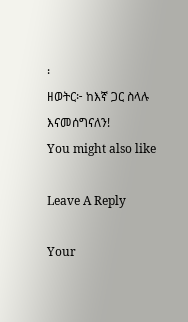፡
ዘወትር፦ ከእኛ ጋር ስላሉ እናመሰግናለን!
You might also like

Leave A Reply

Your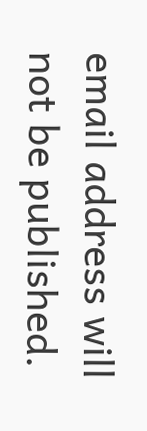email address will not be published.